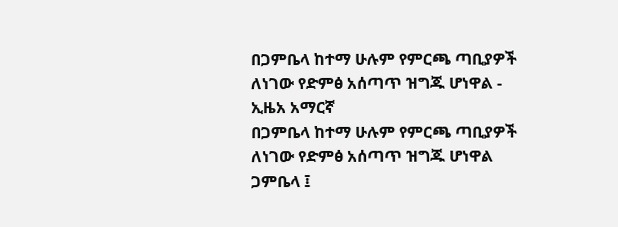በጋምቤላ ከተማ ሁሉም የምርጫ ጣቢያዎች ለነገው የድምፅ አሰጣጥ ዝግጁ ሆነዋል - ኢዜአ አማርኛ
በጋምቤላ ከተማ ሁሉም የምርጫ ጣቢያዎች ለነገው የድምፅ አሰጣጥ ዝግጁ ሆነዋል
ጋምቤላ ፤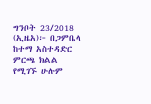ግንቦት 23/2018 (ኢዜአ)፦ በጋምቤላ ከተማ አስተዳድር ምርጫ ክልል የሚገኙ ሁሉም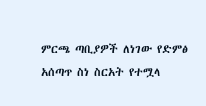ምርጫ ጣቢያዎች ለነገው የድምፅ አሰጣጥ ስነ ስርአት የተሟላ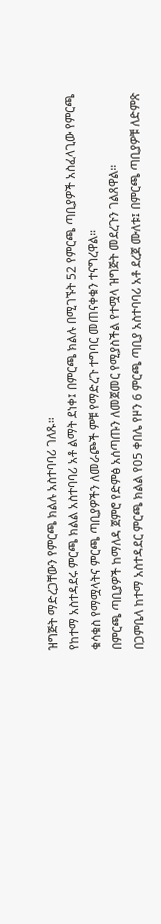ዝግጅት ማድረጋቸውን የምርጫ ክልሉ አስተባባሪ ገለጹ።
የከተማ አስተዳደሩ ምርጫ ክልል አስተባባሪ አቶ ልማት ደነቀ፤ በምርጫ ክልሉ በሚገኙት 52 የምርጫ ጣቢያዎች አስፈላጊው የምርጫ ቁሳቁስ የማሟላትና ምርጫ ጣቢያዎችን ለመራጮች ምቹ የማድረጉ ተግባር መጠናቀቁን ተናግረዋል።
በምርጫ ጣቢያዎች ከማለዳ ጀምሮ የድምፅ አሰጣጡን ለመጀመር የሚያስችል የተሟላ ዝግጅት መደረጉን ገልጸዋል።
በጋምቤላ ከተማ አስተዳደር ምርጫ ክልል የ05 ቀበሌ የዞን 6 ምርጫ ጣቢያ አስተባባሪ አቶ ደረጀ ሙለቱ፤ በምርጫ ጣቢያዎቹ ለድምጽ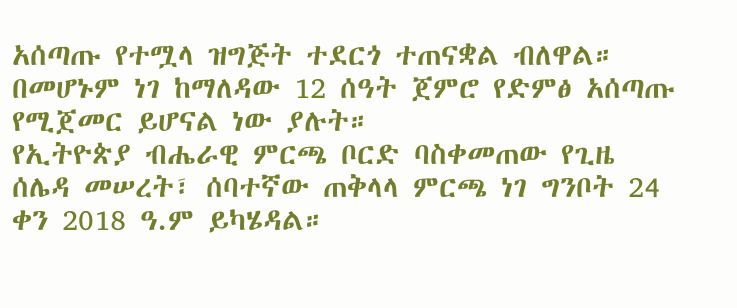አሰጣጡ የተሟላ ዝግጅት ተደርጎ ተጠናቋል ብለዋል።
በመሆኑም ነገ ከማለዳው 12 ሰዓት ጀምሮ የድምፅ አሰጣጡ የሚጀመር ይሆናል ነው ያሉት።
የኢትዮጵያ ብሔራዊ ምርጫ ቦርድ ባስቀመጠው የጊዜ ሰሌዳ መሠረት፣ ሰባተኛው ጠቅላላ ምርጫ ነገ ግንቦት 24 ቀን 2018 ዓ.ም ይካሄዳል።